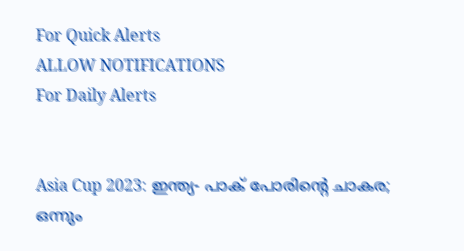For Quick Alerts
ALLOW NOTIFICATIONS
For Daily Alerts


Asia Cup 2023: ഇന്ത്യ- പാക് പോരിന്റെ ചാകര; ഒന്നും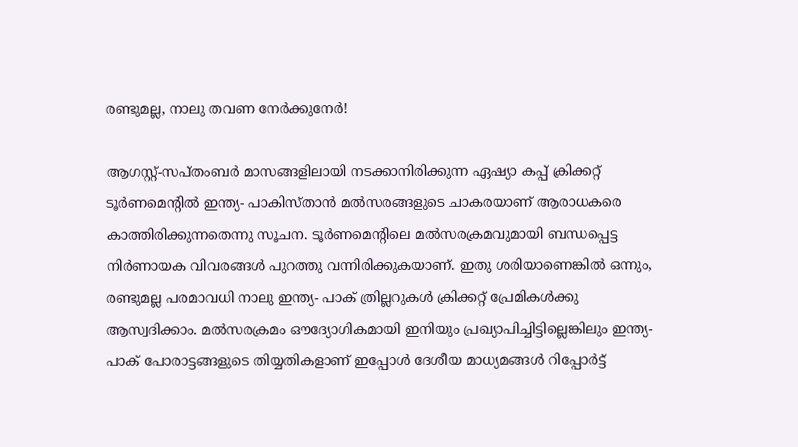രണ്ടുമല്ല, നാലു തവണ നേര്‍ക്കുനേര്‍!

ആഗസ്റ്റ്-സപ്തംബര്‍ മാസങ്ങളിലായി നടക്കാനിരിക്കുന്ന ഏഷ്യാ കപ്പ് ക്രിക്കറ്റ് ടൂര്‍ണമെന്റില്‍ ഇന്ത്യ- പാകിസ്താന്‍ മല്‍സരങ്ങളുടെ ചാകരയാണ് ആരാധകരെ കാത്തിരിക്കുന്നതെന്നു സൂചന. ടൂര്‍ണമെന്റിലെ മല്‍സരക്രമവുമായി ബന്ധപ്പെട്ട നിര്‍ണായക വിവരങ്ങള്‍ പുറത്തു വന്നിരിക്കുകയാണ്. ഇതു ശരിയാണെങ്കില്‍ ഒന്നും, രണ്ടുമല്ല പരമാവധി നാലു ഇന്ത്യ- പാക് ത്രില്ലറുകള്‍ ക്രിക്കറ്റ് പ്രേമികള്‍ക്കു ആസ്വദിക്കാം. മല്‍സരക്രമം ഔദ്യോഗികമായി ഇനിയും പ്രഖ്യാപിച്ചിട്ടില്ലെങ്കിലും ഇന്ത്യ- പാക് പോരാട്ടങ്ങളുടെ തിയ്യതികളാണ് ഇപ്പോള്‍ ദേശീയ മാധ്യമങ്ങള്‍ റിപ്പോര്‍ട്ട്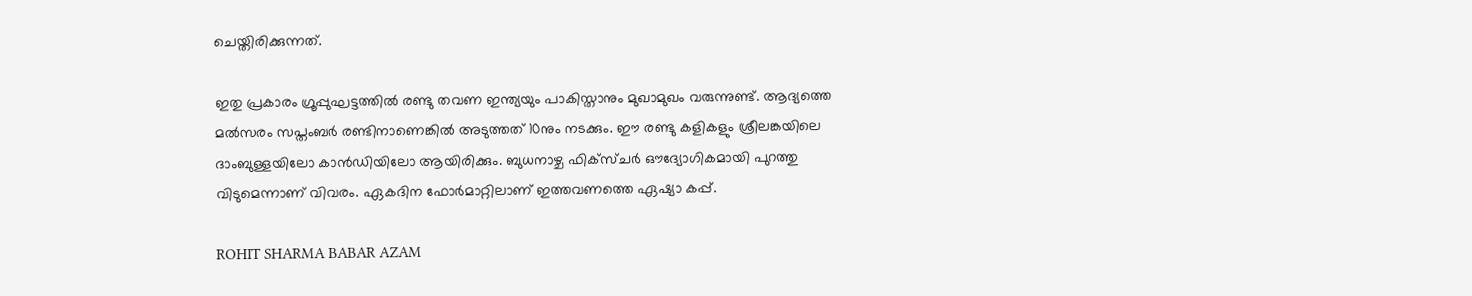ചെയ്തിരിക്കുന്നത്.

ഇതു പ്രകാരം ഗ്രൂപ്പുഘട്ടത്തില്‍ രണ്ടു തവണ ഇന്ത്യയും പാകിസ്താനും മുഖാമുഖം വരുന്നുണ്ട്. ആദ്യത്തെ മല്‍സരം സപ്തംബര്‍ രണ്ടിനാണെങ്കില്‍ അടുത്തത് 10നും നടക്കും. ഈ രണ്ടു കളികളും ശ്രീലങ്കയിലെ ദാംബുള്ളയിലോ കാന്‍ഡിയിലോ ആയിരിക്കും. ബുധനാഴ്ച ഫിക്‌സ്ചര്‍ ഔദ്യോഗികമായി പുറത്തു വിടുമെന്നാണ് വിവരം. ഏകദിന ഫോര്‍മാറ്റിലാണ് ഇത്തവണത്തെ ഏഷ്യാ കപ്പ്.

ROHIT SHARMA BABAR AZAM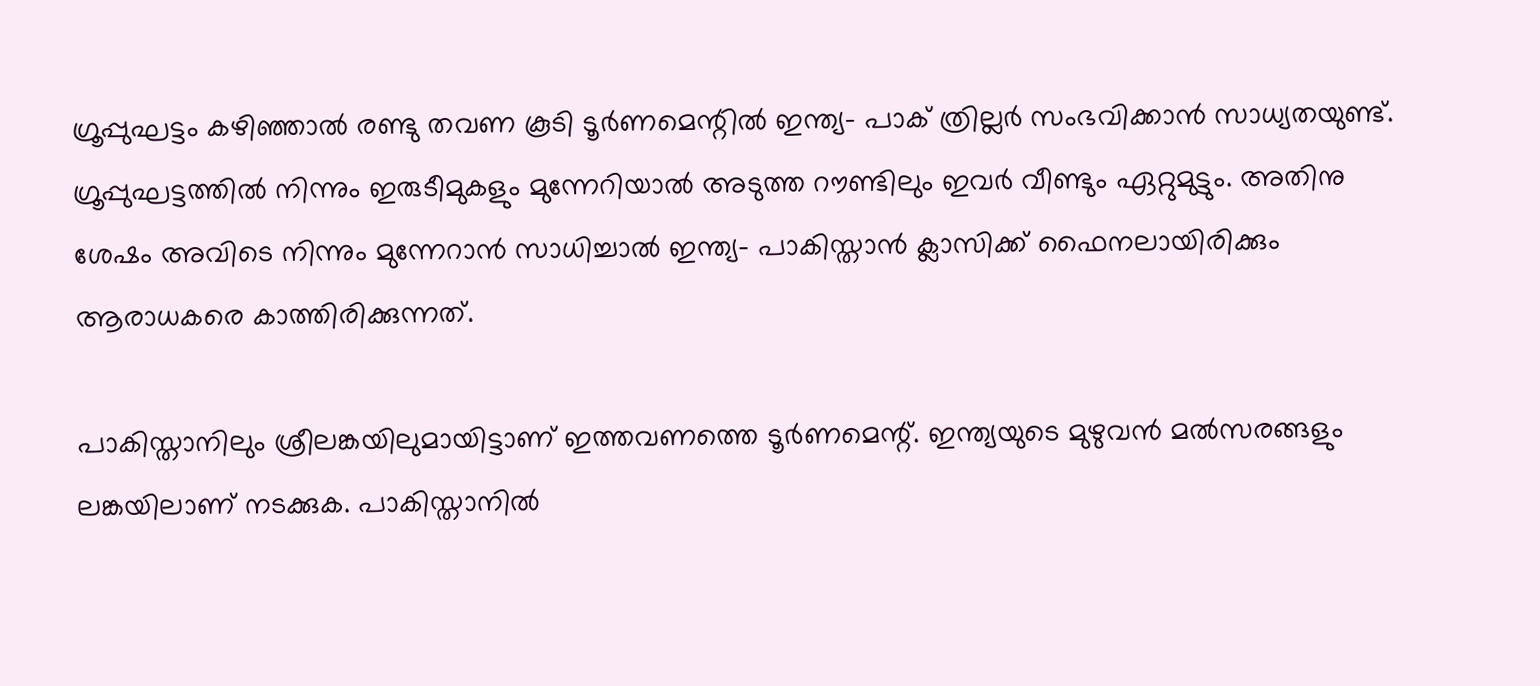ഗ്രൂപ്പുഘട്ടം കഴിഞ്ഞാല്‍ രണ്ടു തവണ കൂടി ടൂര്‍ണമെന്റില്‍ ഇന്ത്യ- പാക് ത്രില്ലര്‍ സംഭവിക്കാന്‍ സാധ്യതയുണ്ട്. ഗ്രൂപ്പുഘട്ടത്തില്‍ നിന്നും ഇരുടീമുകളും മുന്നേറിയാല്‍ അടുത്ത റൗണ്ടിലും ഇവര്‍ വീണ്ടും ഏറ്റുമുട്ടും. അതിനു ശേഷം അവിടെ നിന്നും മുന്നേറാന്‍ സാധിച്ചാല്‍ ഇന്ത്യ- പാകിസ്താന്‍ ക്ലാസിക്ക് ഫൈനലായിരിക്കും ആരാധകരെ കാത്തിരിക്കുന്നത്.

പാകിസ്താനിലും ശ്രീലങ്കയിലുമായിട്ടാണ് ഇത്തവണത്തെ ടൂര്‍ണമെന്റ്. ഇന്ത്യയുടെ മുഴുവന്‍ മല്‍സരങ്ങളും ലങ്കയിലാണ് നടക്കുക. പാകിസ്താനില്‍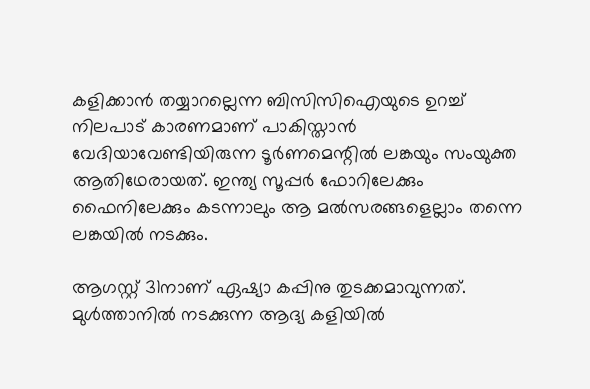കളിക്കാന്‍ തയ്യാറല്ലെന്ന ബിസിസിഐയുടെ ഉറച്ച് നിലപാട് കാരണമാണ് പാകിസ്താന്‍ വേദിയാവേണ്ടിയിരുന്ന ടൂര്‍ണമെന്റില്‍ ലങ്കയും സംയുക്ത ആതിഥേരായത്. ഇന്ത്യ സൂപ്പര്‍ ഫോറിലേക്കും ഫൈനിലേക്കും കടന്നാലും ആ മല്‍സരങ്ങളെല്ലാം തന്നെ ലങ്കയില്‍ നടക്കും.

ആഗസ്റ്റ് 31നാണ് ഏഷ്യാ കപ്പിനു തുടക്കമാവുന്നത്. മുള്‍ത്താനില്‍ നടക്കുന്ന ആദ്യ കളിയില്‍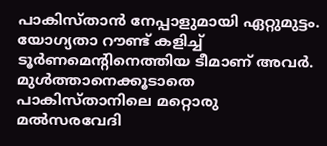പാകിസ്താന്‍ നേപ്പാളുമായി ഏറ്റുമുട്ടം. യോഗ്യതാ റൗണ്ട് കളിച്ച് ടൂര്‍ണമെന്റിനെത്തിയ ടീമാണ് അവര്‍. മുള്‍ത്താനെക്കൂടാതെ പാകിസ്താനിലെ മറ്റൊരു മല്‍സരവേദി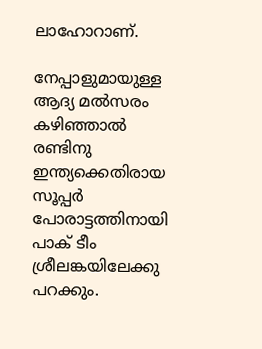ലാഹോറാണ്.

നേപ്പാളുമായുള്ള ആദ്യ മല്‍സരം കഴിഞ്ഞാല്‍ രണ്ടിനു ഇന്ത്യക്കെതിരായ സൂപ്പര്‍ പോരാട്ടത്തിനായി പാക് ടീം ശ്രീലങ്കയിലേക്കു പറക്കും.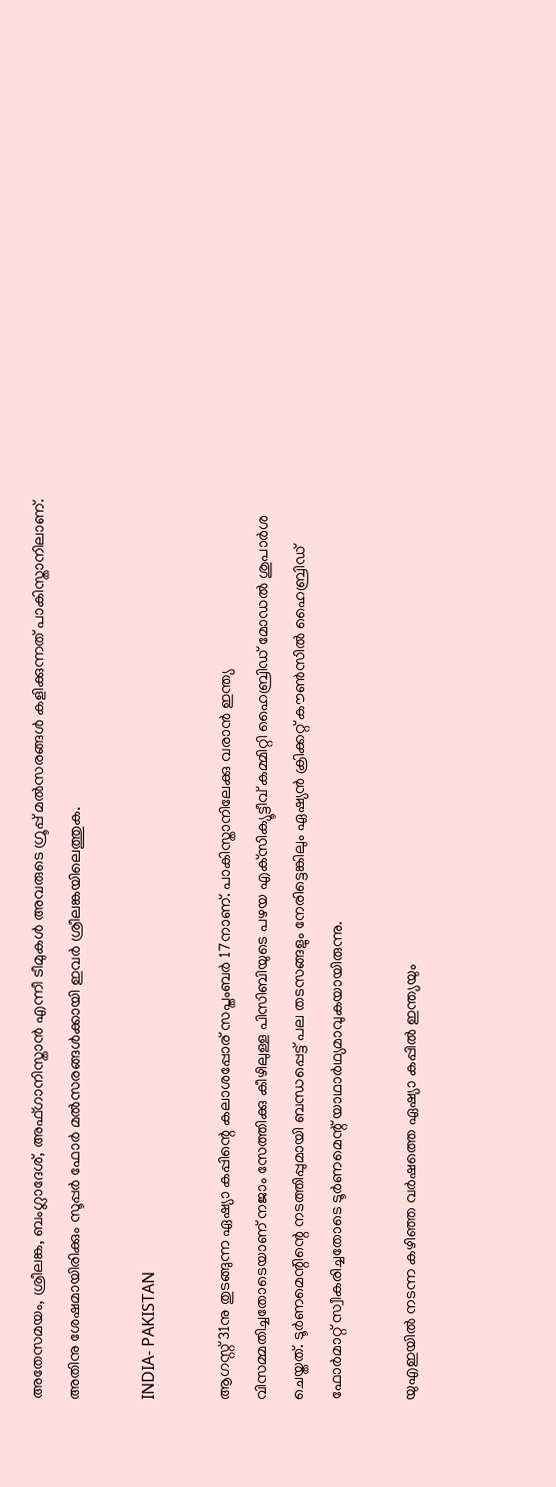അതേസമയം, ശ്രീലങ്ക, ബംഗ്ലാദേശ്, അഫ്ഗാനിസ്താന്‍ എന്നീ ടീമുകള്‍ അവരുടെ ഗ്രൂപ്പ് മല്‍സരങ്ങള്‍ കളിക്കുന്നത് പാകിസ്താനിലാണ്. അതിനു ശേഷമായിരിക്കും സൂപ്പര്‍ ഫോര്‍ മല്‍സരങ്ങള്‍ക്കായി ഇവര്‍ ശ്രീലങ്കയിലെത്തുക.

INDIA- PAKISTAN

ആഗസ്റ്റ് 31നു തുടങ്ങുന്ന ഏഷ്യാ കപ്പിന്റെ കലാശപ്പോര് സപ്തംബര്‍ 17നാണ്. പാകിസ്താനിലേക്കു വരാന്‍ ഇന്ത്യ വിസമ്മതിച്ചതോടെയാണ് നജാം സേത്തിക്കു കീഴിലുള്ള പിസിബിയുടെ പഴയ എക്‌സിക്യൂട്ടീവ് കമ്മിറ്റി ഹൈബ്രിഡ് മോഡല്‍ ശുപാര്‍ശ ചെയ്തത്. ടൂര്‍ണമെന്റിന്റെ നടത്തിപ്പുമായി ബന്ധപ്പെട്ട് പല തടസങ്ങളും നേരിട്ടെങ്കിലും ഏഷ്യന്‍ ക്രിക്കറ്റ് കൗണ്‍സില്‍ ഹൈബ്രിഡ് ഫോര്‍മാറ്റ് സ്വീകരിച്ചതോടെ ടൂര്‍ണമെന്റ് യാഥാര്‍ഥ്യമാവുകയായിരുന്നു.

യുഎഇയില്‍ നടന്ന കഴിഞ്ഞ വര്‍ഷത്തെ ഏഷ്യാ കപ്പില്‍ ഇന്ത്യയും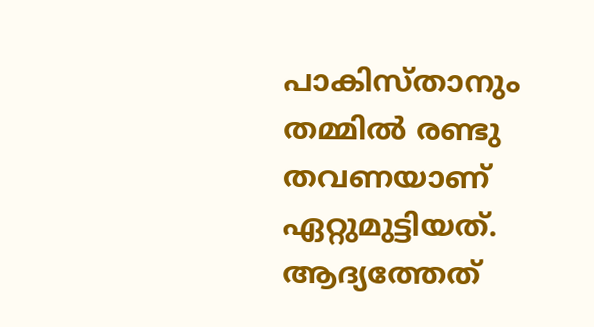പാകിസ്താനും തമ്മില്‍ രണ്ടു തവണയാണ് ഏറ്റുമുട്ടിയത്. ആദ്യത്തേത്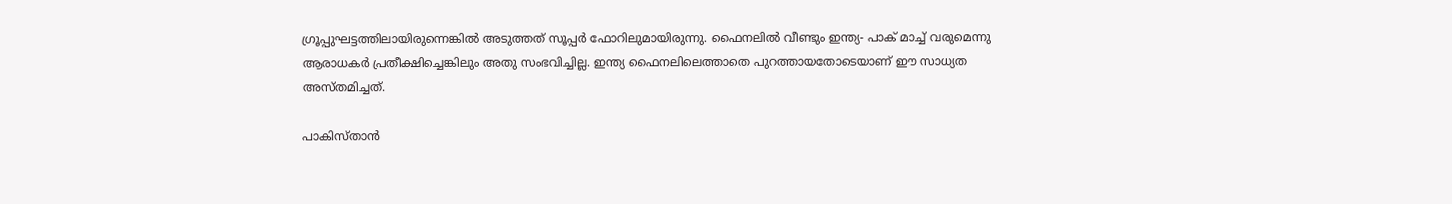ഗ്രൂപ്പുഘട്ടത്തിലായിരുന്നെങ്കില്‍ അടുത്തത് സൂപ്പര്‍ ഫോറിലുമായിരുന്നു. ഫൈനലില്‍ വീണ്ടും ഇന്ത്യ- പാക് മാച്ച് വരുമെന്നു ആരാധകര്‍ പ്രതീക്ഷിച്ചെങ്കിലും അതു സംഭവിച്ചില്ല. ഇന്ത്യ ഫൈനലിലെത്താതെ പുറത്തായതോടെയാണ് ഈ സാധ്യത അസ്തമിച്ചത്.

പാകിസ്താന്‍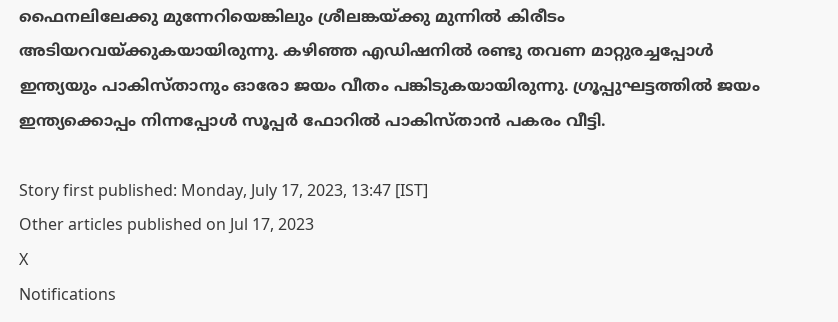ഫൈനലിലേക്കു മുന്നേറിയെങ്കിലും ശ്രീലങ്കയ്ക്കു മുന്നില്‍ കിരീടം അടിയറവയ്ക്കുകയായിരുന്നു. കഴിഞ്ഞ എഡിഷനില്‍ രണ്ടു തവണ മാറ്റുരച്ചപ്പോള്‍ ഇന്ത്യയും പാകിസ്താനും ഓരോ ജയം വീതം പങ്കിടുകയായിരുന്നു. ഗ്രൂപ്പുഘട്ടത്തില്‍ ജയം ഇന്ത്യക്കൊപ്പം നിന്നപ്പോള്‍ സൂപ്പര്‍ ഫോറില്‍ പാകിസ്താന്‍ പകരം വീട്ടി.

Story first published: Monday, July 17, 2023, 13:47 [IST]
Other articles published on Jul 17, 2023
X
Notifications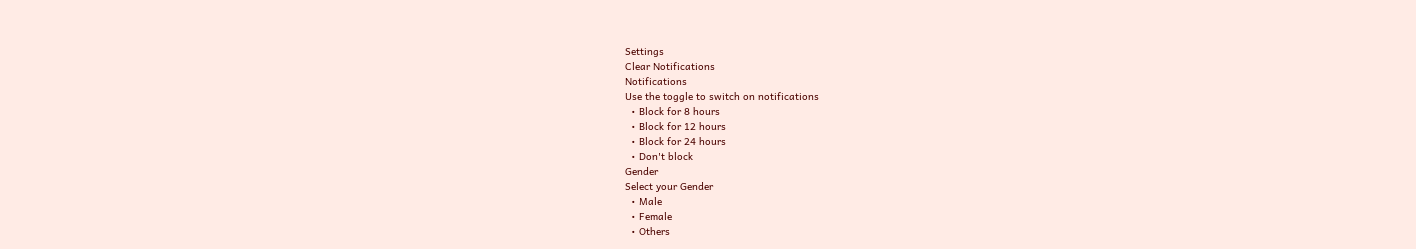Settings
Clear Notifications
Notifications
Use the toggle to switch on notifications
  • Block for 8 hours
  • Block for 12 hours
  • Block for 24 hours
  • Don't block
Gender
Select your Gender
  • Male
  • Female
  • Others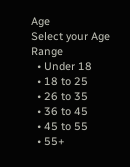Age
Select your Age Range
  • Under 18
  • 18 to 25
  • 26 to 35
  • 36 to 45
  • 45 to 55
  • 55+